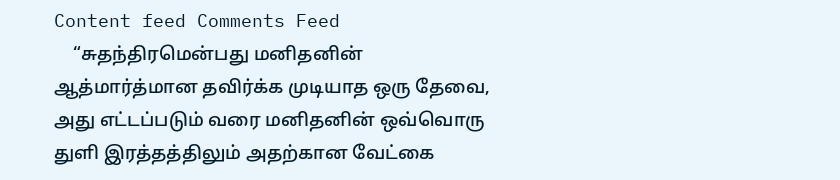Content feed Comments Feed
    “சுதந்திரமென்பது மனிதனின் ஆத்மார்த்மான தவிர்க்க முடியாத ஒரு தேவை, அது எட்டப்படும் வரை மனிதனின் ஒவ்வொரு துளி இரத்தத்திலும் அதற்கான வேட்கை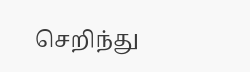செறிந்து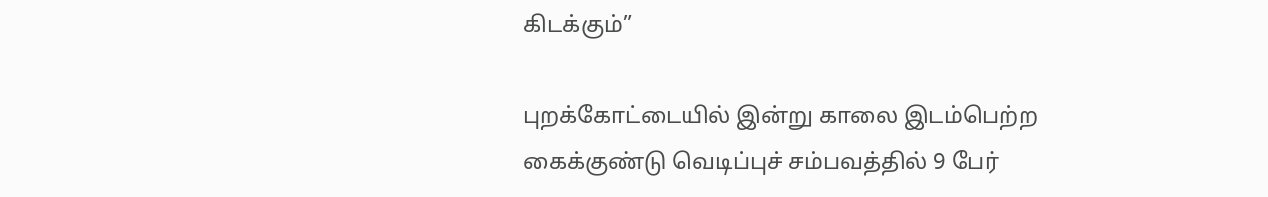கிடக்கும்”

புறக்கோட்டையில் இன்று காலை இடம்பெற்ற கைக்குண்டு வெடிப்புச் சம்பவத்தில் 9 பேர்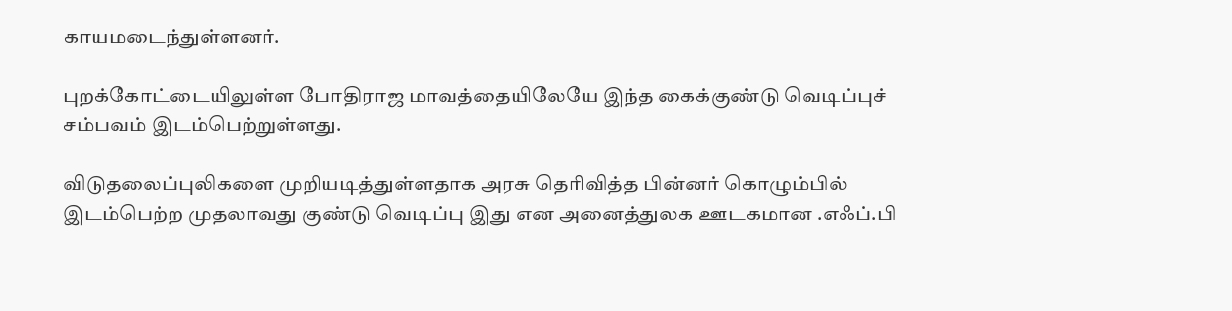காயமடைந்துள்ளனர்.

புறக்கோட்டையிலுள்ள போதிராஜ மாவத்தையிலேயே இந்த கைக்குண்டு வெடிப்புச் சம்பவம் இடம்பெற்றுள்ளது.

விடுதலைப்புலிகளை முறியடித்துள்ளதாக அரசு தெரிவித்த பின்னர் கொழும்பில் இடம்பெற்ற முதலாவது குண்டு வெடிப்பு இது என அனைத்துலக ஊடகமான .எஃப்.பி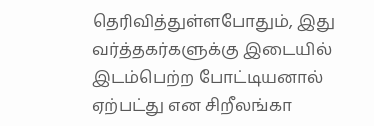தெரிவித்துள்ளபோதும், இது வர்த்தகர்களுக்கு இடையில் இடம்பெற்ற போட்டியனால் ஏற்பட்து என சிறீலங்கா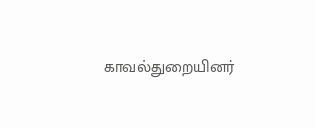காவல்துறையினர்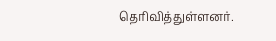தெரிவித்துள்ளனர்.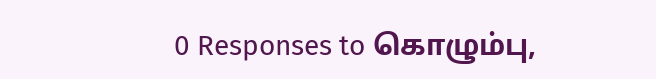0 Responses to கொழும்பு,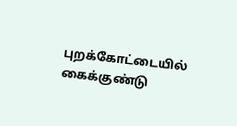புறக்கோட்டையில் கைக்குண்டு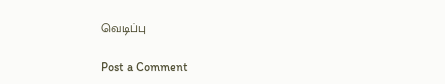வெடிப்பு

Post a Comment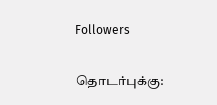Followers

தொடர்புக்கு: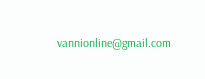vannionline@gmail.com